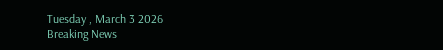Tuesday , March 3 2026
Breaking News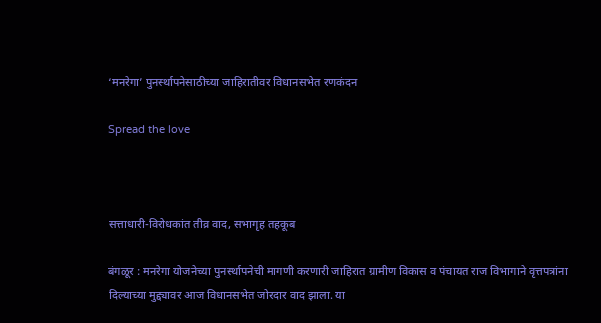‘मनरेगा’ पुनर्स्थापनेसाठीच्या जाहिरातीवर विधानसभेत रणकंदन

Spread the love



सत्ताधारी-विरोधकांत तीव्र वाद, सभागृह तहकूब

बंगळूर : मनरेगा योजनेच्या पुनर्स्थापनेची मागणी करणारी जाहिरात ग्रामीण विकास व पंचायत राज विभागाने वृत्तपत्रांना दिल्याच्या मुद्द्यावर आज विधानसभेत जोरदार वाद झाला. या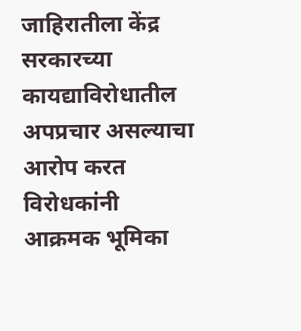जाहिरातीला केंद्र सरकारच्या कायद्याविरोधातील अपप्रचार असल्याचा आरोप करत विरोधकांनी आक्रमक भूमिका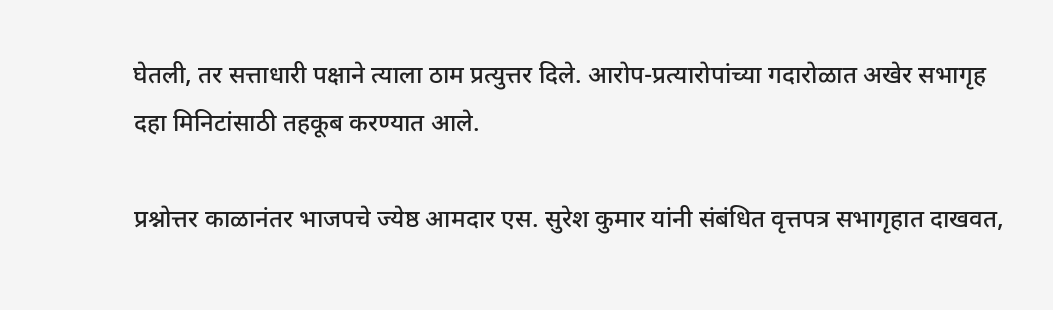घेतली, तर सत्ताधारी पक्षाने त्याला ठाम प्रत्युत्तर दिले. आरोप-प्रत्यारोपांच्या गदारोळात अखेर सभागृह दहा मिनिटांसाठी तहकूब करण्यात आले.

प्रश्नोत्तर काळानंतर भाजपचे ज्येष्ठ आमदार एस. सुरेश कुमार यांनी संबंधित वृत्तपत्र सभागृहात दाखवत,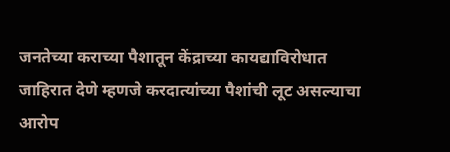जनतेच्या कराच्या पैशातून केंद्राच्या कायद्याविरोधात जाहिरात देणे म्हणजे करदात्यांच्या पैशांची लूट असल्याचा आरोप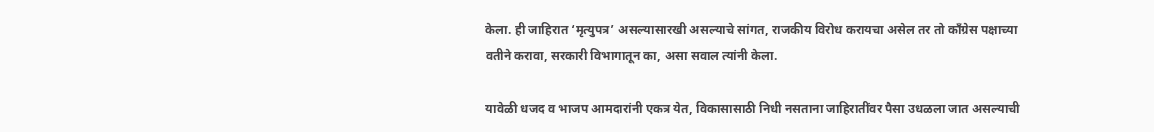केला. ही जाहिरात ‘मृत्युपत्र’ असल्यासारखी असल्याचे सांगत, राजकीय विरोध करायचा असेल तर तो काँग्रेस पक्षाच्या वतीने करावा, सरकारी विभागातून का, असा सवाल त्यांनी केला.

यावेळी धजद व भाजप आमदारांनी एकत्र येत, विकासासाठी निधी नसताना जाहिरातींवर पैसा उधळला जात असल्याची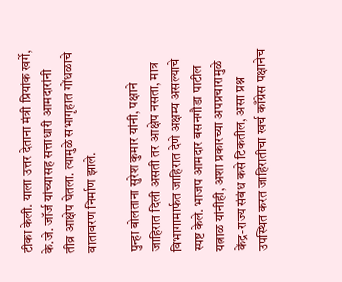टीका केली. याला उत्तर देताना मंत्री प्रियांक खर्गे, के.जे. जॉर्ज यांच्यासह सत्ताधारी आमदारांनी तीव्र आक्षेप घेतला. त्यामुळे सभागृहात गोंधळाचे वातावरण निर्माण झाले.

पुन्हा बोलताना सुरेश कुमार यांनी, पक्षाने जाहिरात दिली असती तर आक्षेप नसता, मात्र विभागामार्फत जाहिरात देणे अक्षम्य असल्याचे स्पष्ट केले. भाजप आमदार बसनगौडा पाटील यत्नाळ यांनीही, अशा प्रकारच्या अपप्रचारामुळे केंद्र-राज्य संबंध कसे टिकतील, असा प्रश्न उपस्थित करत जाहिरातीचा खर्च काँग्रेस पक्षानेच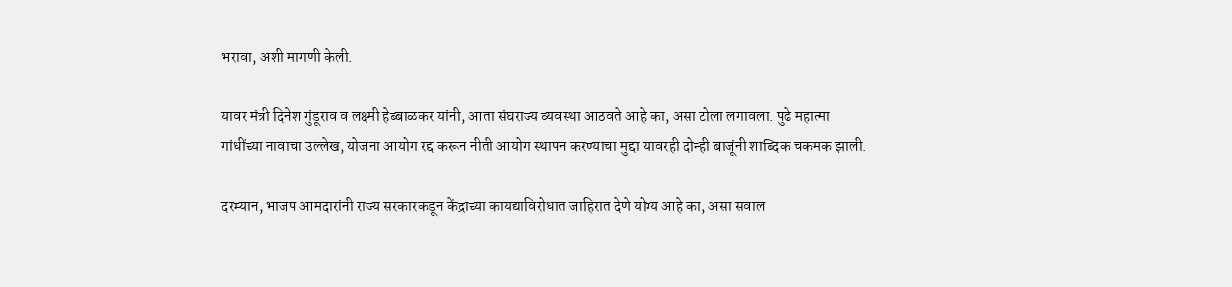भरावा, अशी मागणी केली.

यावर मंत्री दिनेश गुंडूराव व लक्ष्मी हेब्बाळकर यांनी, आता संघराज्य व्यवस्था आठवते आहे का, असा टोला लगावला. पुढे महात्मा गांधींच्या नावाचा उल्लेख, योजना आयोग रद्द करून नीती आयोग स्थापन करण्याचा मुद्दा यावरही दोन्ही बाजूंनी शाब्दिक चकमक झाली.

दरम्यान, भाजप आमदारांनी राज्य सरकारकडून केंद्राच्या कायद्याविरोधात जाहिरात देणे योग्य आहे का, असा सवाल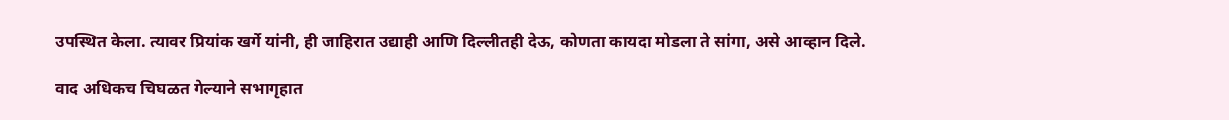उपस्थित केला. त्यावर प्रियांक खर्गे यांनी, ही जाहिरात उद्याही आणि दिल्लीतही देऊ, कोणता कायदा मोडला ते सांगा, असे आव्हान दिले.

वाद अधिकच चिघळत गेल्याने सभागृहात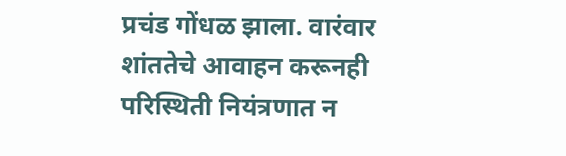प्रचंड गोंधळ झाला. वारंवार शांततेचे आवाहन करूनही परिस्थिती नियंत्रणात न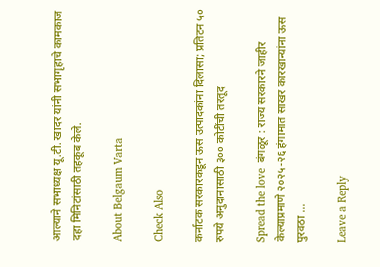आल्याने सभाध्यक्ष यू.टी. खादर यांनी सभागृहाचे कामकाज दहा मिनिटांसाठी तहकूब केले.

About Belgaum Varta

Check Also

कर्नाटक सरकारकडून ऊस उत्पादकांना दिलासा; प्रतिटन ५० रुपये अनुदानासाठी ३०० कोटींची तरतूद

Spread the love  बंगळूर : राज्य सरकारने जाहीर केल्याप्रमाणे २०२५-२६ हंगामात साखर कारखान्यांना ऊस पुरवठा …

Leave a Reply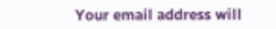Your email address will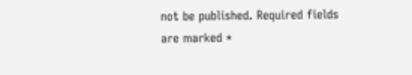not be published. Required fields are marked *